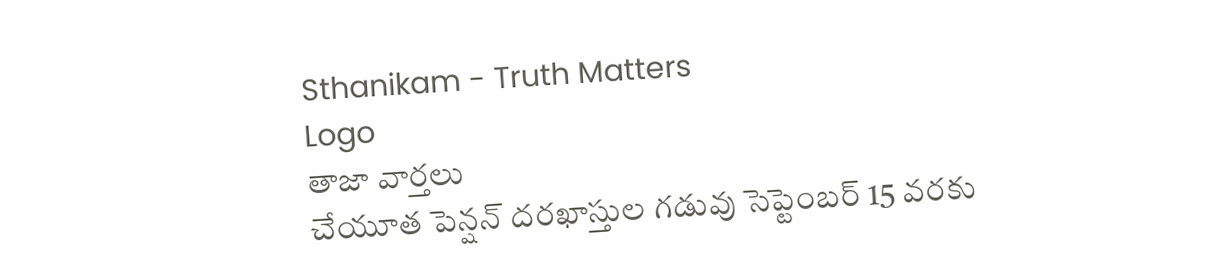Sthanikam - Truth Matters
Logo
తాజా వార్తలు
చేయూత పెన్షన్ దరఖాస్తుల గడువు సెప్టెంబర్ 15 వరకు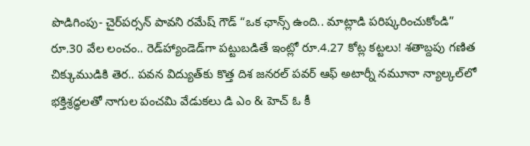పొడిగింపు- చైర్‌పర్సన్ పావని రమేష్ గౌడ్ “ఒక ఛాన్స్‌ ఉంది.. మాట్లాడి పరిష్కరించుకోండి” రూ.30 వేల లంచం.. రెడ్‌హ్యాండెడ్‌గా పట్టుబడితే ఇంట్లో రూ.4.27 కోట్ల కట్టలు! శతాబ్దపు గణిత చిక్కుముడికి తెర.. పవన విద్యుత్‌కు కొత్త దిశ జనరల్ పవర్ ఆఫ్ అటార్నీ నమూనా న్యాల్కల్‌లో భక్తిశ్రద్ధలతో నాగుల పంచమి వేడుకలు డి ఎం & హెచ్ ఓ కీ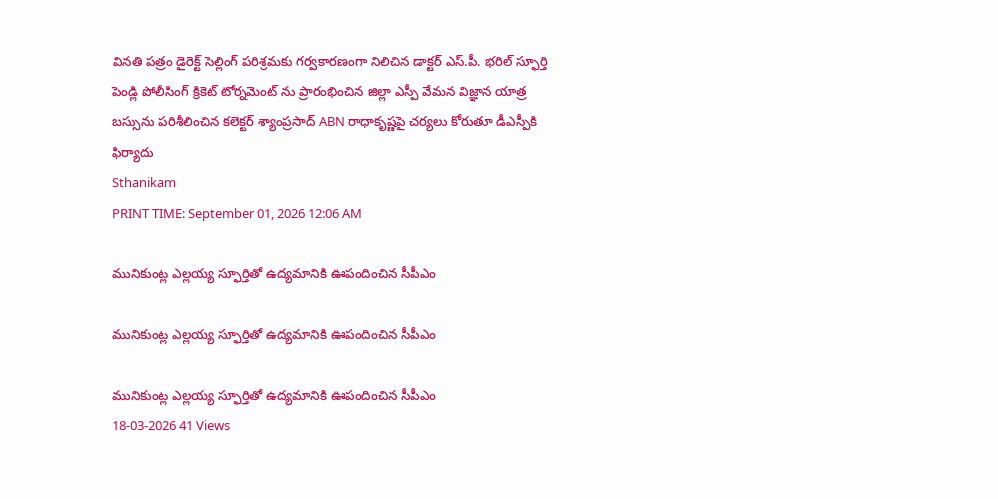వినతి పత్రం డైరెక్ట్ సెల్లింగ్ పరిశ్రమకు గర్వకారణంగా నిలిచిన డాక్టర్ ఎస్.పీ. భరిల్ స్ఫూర్తి పెండ్లి పోలీసింగ్ క్రికెట్ టోర్నమెంట్ ను ప్రారంభించిన జిల్లా ఎస్పీ వేమన విజ్ఞాన యాత్ర బస్సును పరిశీలించిన కలెక్టర్ శ్యాంప్రసాద్ ABN రాధాకృష్ణపై చర్యలు కోరుతూ డీఎస్పీకి ఫిర్యాదు
Sthanikam
PRINT TIME: September 01, 2026 12:06 AM

మునికుంట్ల ఎల్లయ్య స్ఫూర్తితో ఉద్యమానికి ఊపందించిన సీపీఎం

మునికుంట్ల ఎల్లయ్య స్ఫూర్తితో ఉద్యమానికి ఊపందించిన సీపీఎం

మునికుంట్ల ఎల్లయ్య స్ఫూర్తితో ఉద్యమానికి ఊపందించిన సీపీఎం
18-03-2026 41 Views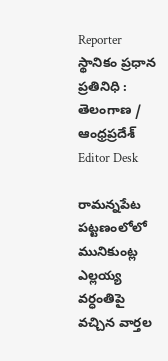Reporter
స్థానికం ప్రధాన ప్రతినిధి : తెలంగాణ / ఆంధ్రప్రదేశ్
Editor Desk

రామన్నపేట పట్టణంలోలో మునికుంట్ల ఎల్లయ్య వర్ధంతిపై వచ్చిన వార్తల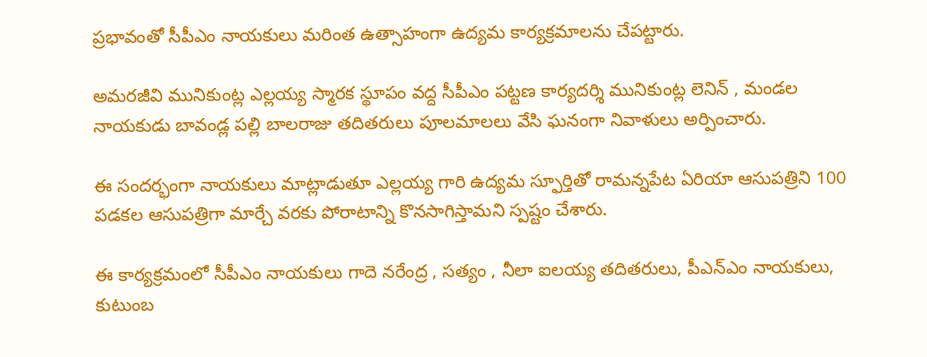ప్రభావంతో సీపీఎం నాయకులు మరింత ఉత్సాహంగా ఉద్యమ కార్యక్రమాలను చేపట్టారు.

అమరజీవి మునికుంట్ల ఎల్లయ్య స్మారక స్థూపం వద్ద సీపీఎం పట్టణ కార్యదర్శి మునికుంట్ల లెనిన్ , మండల నాయకుడు బావండ్ల పల్లి బాలరాజు తదితరులు పూలమాలలు వేసి ఘనంగా నివాళులు అర్పించారు.

ఈ సందర్భంగా నాయకులు మాట్లాడుతూ ఎల్లయ్య గారి ఉద్యమ స్ఫూర్తితో రామన్నపేట ఏరియా ఆసుపత్రిని 100 పడకల ఆసుపత్రిగా మార్చే వరకు పోరాటాన్ని కొనసాగిస్తామని స్పష్టం చేశారు.

ఈ కార్యక్రమంలో సీపీఎం నాయకులు గాదె నరేంద్ర , సత్యం , నీలా ఐలయ్య తదితరులు, పీఎన్ఎం నాయకులు, కుటుంబ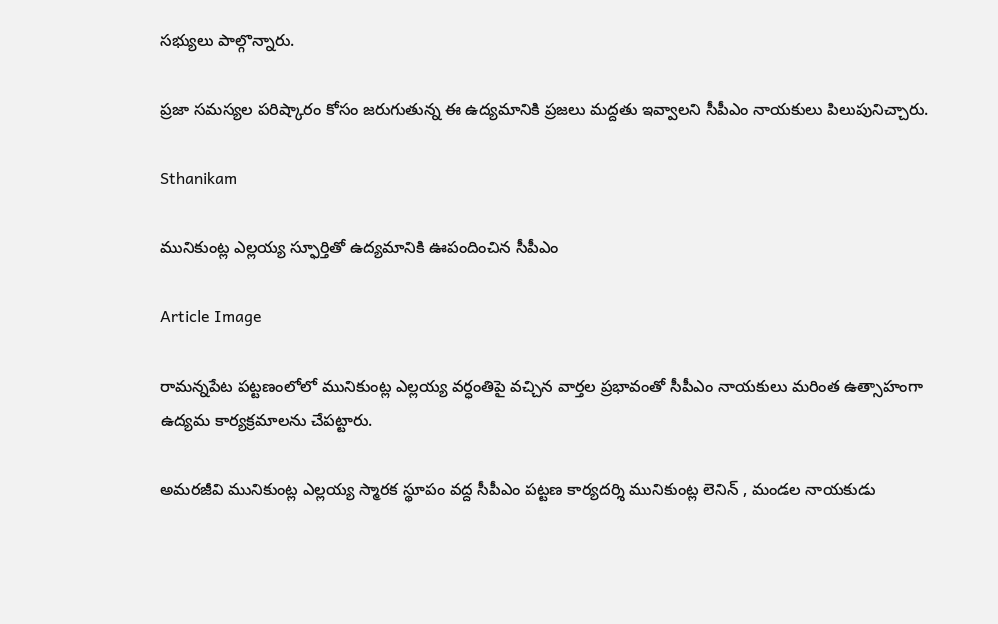సభ్యులు పాల్గొన్నారు.

ప్రజా సమస్యల పరిష్కారం కోసం జరుగుతున్న ఈ ఉద్యమానికి ప్రజలు మద్దతు ఇవ్వాలని సీపీఎం నాయకులు పిలుపునిచ్చారు.

Sthanikam

మునికుంట్ల ఎల్లయ్య స్ఫూర్తితో ఉద్యమానికి ఊపందించిన సీపీఎం

Article Image

రామన్నపేట పట్టణంలోలో మునికుంట్ల ఎల్లయ్య వర్ధంతిపై వచ్చిన వార్తల ప్రభావంతో సీపీఎం నాయకులు మరింత ఉత్సాహంగా ఉద్యమ కార్యక్రమాలను చేపట్టారు.

అమరజీవి మునికుంట్ల ఎల్లయ్య స్మారక స్థూపం వద్ద సీపీఎం పట్టణ కార్యదర్శి మునికుంట్ల లెనిన్ , మండల నాయకుడు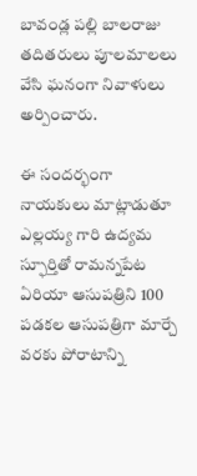బావండ్ల పల్లి బాలరాజు తదితరులు పూలమాలలు వేసి ఘనంగా నివాళులు అర్పించారు.

ఈ సందర్భంగా నాయకులు మాట్లాడుతూ ఎల్లయ్య గారి ఉద్యమ స్ఫూర్తితో రామన్నపేట ఏరియా ఆసుపత్రిని 100 పడకల ఆసుపత్రిగా మార్చే వరకు పోరాటాన్ని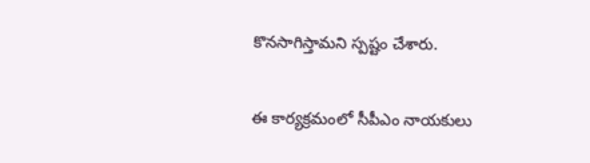కొనసాగిస్తామని స్పష్టం చేశారు.

ఈ కార్యక్రమంలో సీపీఎం నాయకులు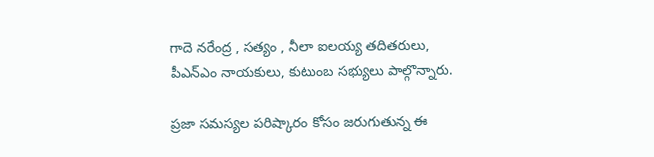గాదె నరేంద్ర , సత్యం , నీలా ఐలయ్య తదితరులు, పీఎన్ఎం నాయకులు, కుటుంబ సభ్యులు పాల్గొన్నారు.

ప్రజా సమస్యల పరిష్కారం కోసం జరుగుతున్న ఈ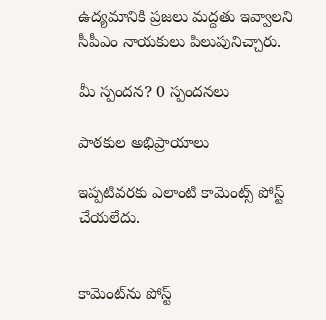ఉద్యమానికి ప్రజలు మద్దతు ఇవ్వాలని సీపీఎం నాయకులు పిలుపునిచ్చారు.

మీ స్పందన? 0 స్పందనలు

పాఠకుల అభిప్రాయాలు

ఇప్పటివరకు ఎలాంటి కామెంట్స్ పోస్ట్ చేయలేదు.


కామెంట్‌ను పోస్ట్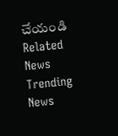చేయండి
Related News
Trending News